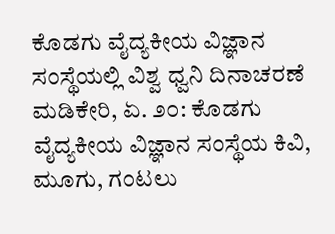ಕೊಡಗು ವೈದ್ಯಕೀಯ ವಿಜ್ಞಾನ ಸಂಸ್ಥೆಯಲ್ಲಿ ವಿಶ್ವ ಧ್ವನಿ ದಿನಾಚರಣೆ ಮಡಿಕೇರಿ, ಏ. ೨೦: ಕೊಡಗು ವೈದ್ಯಕೀಯ ವಿಜ್ಞಾನ ಸಂಸ್ಥೆಯ ಕಿವಿ, ಮೂಗು, ಗಂಟಲು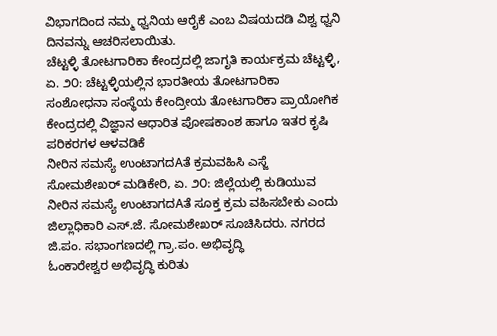ವಿಭಾಗದಿಂದ ನಮ್ಮ ಧ್ವನಿಯ ಆರೈಕೆ ಎಂಬ ವಿಷಯದಡಿ ವಿಶ್ವ ಧ್ವನಿ ದಿನವನ್ನು ಆಚರಿಸಲಾಯಿತು.
ಚೆಟ್ಟಳ್ಳಿ ತೋಟಗಾರಿಕಾ ಕೇಂದ್ರದಲ್ಲಿ ಜಾಗೃತಿ ಕಾರ್ಯಕ್ರಮ ಚೆಟ್ಟಳ್ಳಿ, ಏ. ೨೦: ಚೆಟ್ಟಳ್ಳಿಯಲ್ಲಿನ ಭಾರತೀಯ ತೋಟಗಾರಿಕಾ ಸಂಶೋಧನಾ ಸಂಸ್ಥೆಯ ಕೇಂದ್ರೀಯ ತೋಟಗಾರಿಕಾ ಪ್ರಾಯೋಗಿಕ ಕೇಂದ್ರದಲ್ಲಿ ವಿಜ್ಞಾನ ಆಧಾರಿತ ಪೋಷಕಾಂಶ ಹಾಗೂ ಇತರ ಕೃಷಿ ಪರಿಕರಗಳ ಆಳವಡಿಕೆ
ನೀರಿನ ಸಮಸ್ಯೆ ಉಂಟಾಗದAತೆ ಕ್ರಮವಹಿಸಿ ಎಸ್ಜೆ ಸೋಮಶೇಖರ್ ಮಡಿಕೇರಿ, ಏ. ೨೦: ಜಿಲ್ಲೆಯಲ್ಲಿ ಕುಡಿಯುವ ನೀರಿನ ಸಮಸ್ಯೆ ಉಂಟಾಗದAತೆ ಸೂಕ್ತ ಕ್ರಮ ವಹಿಸಬೇಕು ಎಂದು ಜಿಲ್ಲಾಧಿಕಾರಿ ಎಸ್.ಜೆ. ಸೋಮಶೇಖರ್ ಸೂಚಿಸಿದರು. ನಗರದ ಜಿ.ಪಂ. ಸಭಾಂಗಣದಲ್ಲಿ ಗ್ರಾ.ಪಂ. ಅಭಿವೃದ್ಧಿ
ಓಂಕಾರೇಶ್ವರ ಅಭಿವೃದ್ಧಿ ಕುರಿತು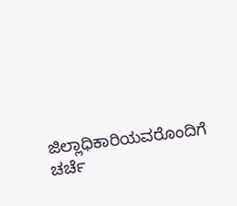ಜಿಲ್ಲಾಧಿಕಾರಿಯವರೊಂದಿಗೆ ಚರ್ಚೆ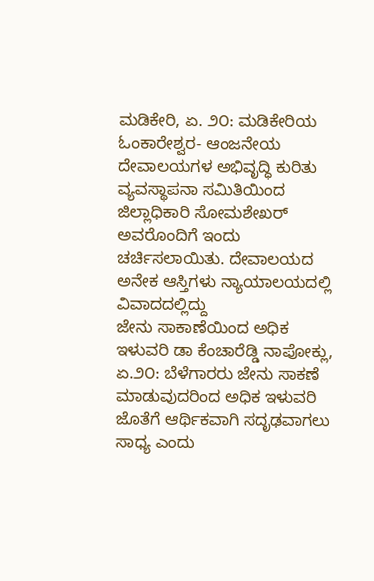ಮಡಿಕೇರಿ, ಏ. ೨೦: ಮಡಿಕೇರಿಯ ಓಂಕಾರೇಶ್ವರ- ಆಂಜನೇಯ ದೇವಾಲಯಗಳ ಅಭಿವೃದ್ಧಿ ಕುರಿತು ವ್ಯವಸ್ಥಾಪನಾ ಸಮಿತಿಯಿಂದ ಜಿಲ್ಲಾಧಿಕಾರಿ ಸೋಮಶೇಖರ್ ಅವರೊಂದಿಗೆ ಇಂದು ಚರ್ಚಿಸಲಾಯಿತು. ದೇವಾಲಯದ ಅನೇಕ ಆಸ್ತಿಗಳು ನ್ಯಾಯಾಲಯದಲ್ಲಿ ವಿವಾದದಲ್ಲಿದ್ದು
ಜೇನು ಸಾಕಾಣೆಯಿಂದ ಅಧಿಕ ಇಳುವರಿ ಡಾ ಕೆಂಚಾರೆಡ್ಡಿ ನಾಪೋಕ್ಲು, ಏ.೨೦: ಬೆಳೆಗಾರರು ಜೇನು ಸಾಕಣೆ ಮಾಡುವುದರಿಂದ ಅಧಿಕ ಇಳುವರಿ ಜೊತೆಗೆ ಆರ್ಥಿಕವಾಗಿ ಸದೃಢವಾಗಲು ಸಾಧ್ಯ ಎಂದು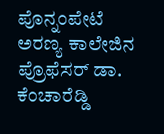ಪೊನ್ನಂಪೇಟೆ ಅರಣ್ಯ ಕಾಲೇಜಿನ ಪ್ರೊಫೆಸರ್ ಡಾ. ಕೆಂಚಾರೆಡ್ಡಿ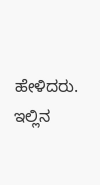ಹೇಳಿದರು. ಇಲ್ಲಿನ